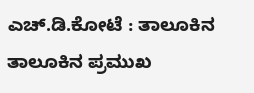ಎಚ್.ಡಿ.ಕೋಟೆ : ತಾಲೂಕಿನ ತಾಲೂಕಿನ ಪ್ರಮುಖ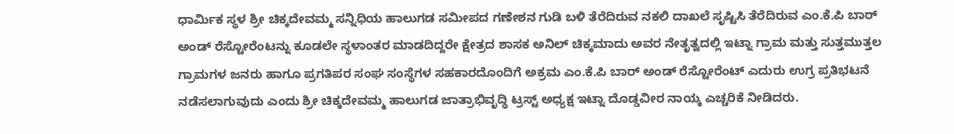ಧಾರ್ಮಿಕ ಸ್ಥಳ ಶ್ರೀ ಚಿಕ್ಕದೇವಮ್ಮ ಸನ್ನಿಧಿಯ ಹಾಲುಗಡ ಸಮೀಪದ ಗಣೇಶನ ಗುಡಿ ಬಳಿ ತೆರೆದಿರುವ ನಕಲಿ ದಾಖಲೆ ಸೃಷ್ಟಿಸಿ ತೆರೆದಿರುವ ಎಂ.ಕೆ.ಪಿ ಬಾರ್ ಅಂಡ್ ರೆಸ್ಟೋರೆಂಟನ್ನು ಕೂಡಲೇ ಸ್ಥಳಾಂತರ ಮಾಡದಿದ್ದರೇ ಕ್ಷೇತ್ರದ ಶಾಸಕ ಅನಿಲ್ ಚಿಕ್ಕಮಾದು ಅವರ ನೇತೃತ್ವದಲ್ಲಿ ಇಟ್ನಾ ಗ್ರಾಮ ಮತ್ತು ಸುತ್ತಮುತ್ತಲ ಗ್ರಾಮಗಳ ಜನರು ಹಾಗೂ ಪ್ರಗತಿಪರ ಸಂಘ ಸಂಸ್ಥೆಗಳ ಸಹಕಾರದೊಂದಿಗೆ ಅಕ್ರಮ ಎಂ.ಕೆ.ಪಿ ಬಾರ್ ಅಂಡ್ ರೆಸ್ಟೋರೆಂಟ್ ಎದುರು ಉಗ್ರ ಪ್ರತಿಭಟನೆ ನಡೆಸಲಾಗುವುದು ಎಂದು ಶ್ರೀ ಚಿಕ್ಕದೇವಮ್ಮ ಹಾಲುಗಡ ಜಾತ್ರಾಭಿವೃದ್ಧಿ ಟ್ರಸ್ಟ್ ಅಧ್ಯಕ್ಷ ಇಟ್ನಾ ದೊಡ್ಡವೀರ ನಾಯ್ಕ ಎಚ್ಚರಿಕೆ ನೀಡಿದರು.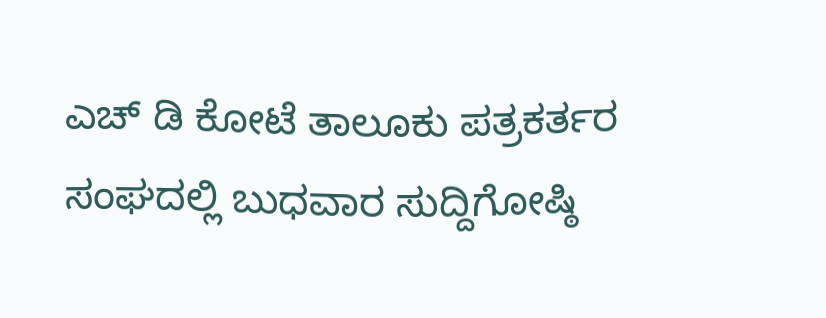ಎಚ್ ಡಿ ಕೋಟೆ ತಾಲೂಕು ಪತ್ರಕರ್ತರ ಸಂಘದಲ್ಲಿ ಬುಧವಾರ ಸುದ್ದಿಗೋಷ್ಠಿ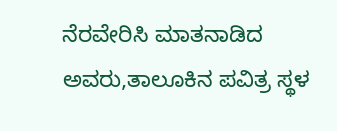ನೆರವೇರಿಸಿ ಮಾತನಾಡಿದ ಅವರು,ತಾಲೂಕಿನ ಪವಿತ್ರ ಸ್ಥಳ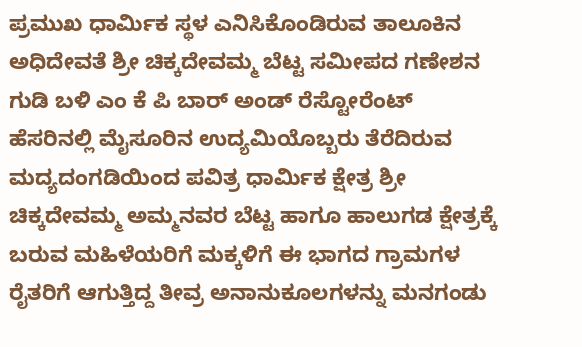ಪ್ರಮುಖ ಧಾರ್ಮಿಕ ಸ್ಥಳ ಎನಿಸಿಕೊಂಡಿರುವ ತಾಲೂಕಿನ ಅಧಿದೇವತೆ ಶ್ರೀ ಚಿಕ್ಕದೇವಮ್ಮ ಬೆಟ್ಟ ಸಮೀಪದ ಗಣೇಶನ ಗುಡಿ ಬಳಿ ಎಂ ಕೆ ಪಿ ಬಾರ್ ಅಂಡ್ ರೆಸ್ಟೋರೆಂಟ್ ಹೆಸರಿನಲ್ಲಿ ಮೈಸೂರಿನ ಉದ್ಯಮಿಯೊಬ್ಬರು ತೆರೆದಿರುವ ಮದ್ಯದಂಗಡಿಯಿಂದ ಪವಿತ್ರ ಧಾರ್ಮಿಕ ಕ್ಷೇತ್ರ ಶ್ರೀ ಚಿಕ್ಕದೇವಮ್ಮ ಅಮ್ಮನವರ ಬೆಟ್ಟ ಹಾಗೂ ಹಾಲುಗಡ ಕ್ಷೇತ್ರಕ್ಕೆ ಬರುವ ಮಹಿಳೆಯರಿಗೆ ಮಕ್ಕಳಿಗೆ ಈ ಭಾಗದ ಗ್ರಾಮಗಳ ರೈತರಿಗೆ ಆಗುತ್ತಿದ್ದ ತೀವ್ರ ಅನಾನುಕೂಲಗಳನ್ನು ಮನಗಂಡು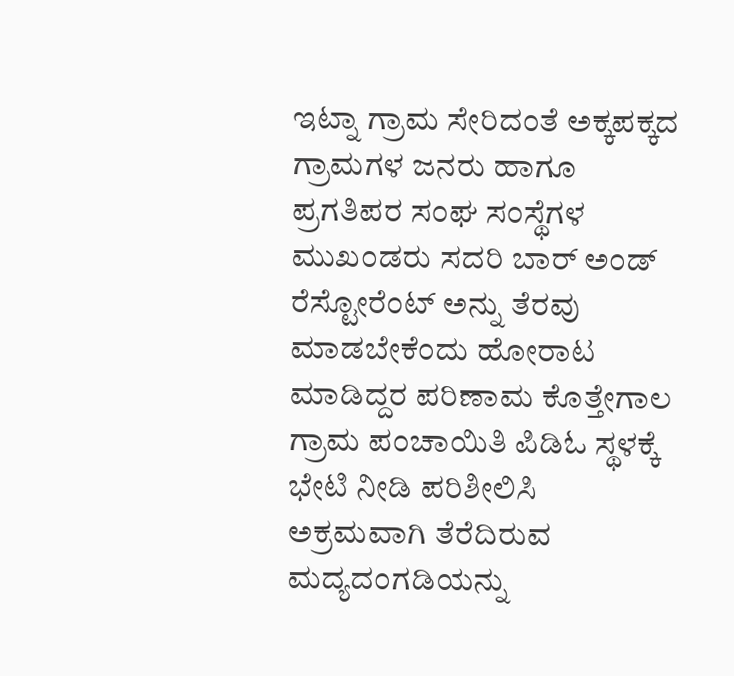ಇಟ್ನಾ ಗ್ರಾಮ ಸೇರಿದಂತೆ ಅಕ್ಕಪಕ್ಕದ ಗ್ರಾಮಗಳ ಜನರು ಹಾಗೂ ಪ್ರಗತಿಪರ ಸಂಘ ಸಂಸ್ಥೆಗಳ ಮುಖಂಡರು ಸದರಿ ಬಾರ್ ಅಂಡ್ ರೆಸ್ಟೋರೆಂಟ್ ಅನ್ನು ತೆರವು ಮಾಡಬೇಕೆಂದು ಹೋರಾಟ ಮಾಡಿದ್ದರ ಪರಿಣಾಮ ಕೊತ್ತೇಗಾಲ ಗ್ರಾಮ ಪಂಚಾಯಿತಿ ಪಿಡಿಓ ಸ್ಥಳಕ್ಕೆ ಭೇಟಿ ನೀಡಿ ಪರಿಶೀಲಿಸಿ ಅಕ್ರಮವಾಗಿ ತೆರೆದಿರುವ ಮದ್ಯದಂಗಡಿಯನ್ನು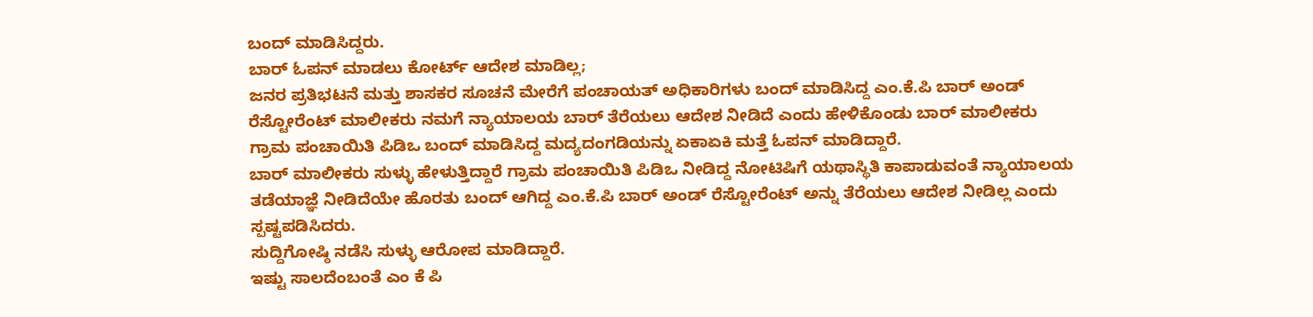ಬಂದ್ ಮಾಡಿಸಿದ್ದರು.
ಬಾರ್ ಓಪನ್ ಮಾಡಲು ಕೋರ್ಟ್ ಆದೇಶ ಮಾಡಿಲ್ಲ;
ಜನರ ಪ್ರತಿಭಟನೆ ಮತ್ತು ಶಾಸಕರ ಸೂಚನೆ ಮೇರೆಗೆ ಪಂಚಾಯತ್ ಅಧಿಕಾರಿಗಳು ಬಂದ್ ಮಾಡಿಸಿದ್ದ ಎಂ.ಕೆ.ಪಿ ಬಾರ್ ಅಂಡ್ ರೆಸ್ಟೋರೆಂಟ್ ಮಾಲೀಕರು ನಮಗೆ ನ್ಯಾಯಾಲಯ ಬಾರ್ ತೆರೆಯಲು ಆದೇಶ ನೀಡಿದೆ ಎಂದು ಹೇಳಿಕೊಂಡು ಬಾರ್ ಮಾಲೀಕರು ಗ್ರಾಮ ಪಂಚಾಯಿತಿ ಪಿಡಿಒ ಬಂದ್ ಮಾಡಿಸಿದ್ದ ಮದ್ಯದಂಗಡಿಯನ್ನು ಏಕಾಏಕಿ ಮತ್ತೆ ಓಪನ್ ಮಾಡಿದ್ದಾರೆ.
ಬಾರ್ ಮಾಲೀಕರು ಸುಳ್ಳು ಹೇಳುತ್ತಿದ್ದಾರೆ ಗ್ರಾಮ ಪಂಚಾಯಿತಿ ಪಿಡಿಒ ನೀಡಿದ್ದ ನೋಟಿಷಿಗೆ ಯಥಾಸ್ಥಿತಿ ಕಾಪಾಡುವಂತೆ ನ್ಯಾಯಾಲಯ ತಡೆಯಾಜ್ಞೆ ನೀಡಿದೆಯೇ ಹೊರತು ಬಂದ್ ಆಗಿದ್ದ ಎಂ.ಕೆ.ಪಿ ಬಾರ್ ಅಂಡ್ ರೆಸ್ಟೋರೆಂಟ್ ಅನ್ನು ತೆರೆಯಲು ಆದೇಶ ನೀಡಿಲ್ಲ ಎಂದು ಸ್ಪಷ್ಟಪಡಿಸಿದರು.
ಸುದ್ದಿಗೋಷ್ಠಿ ನಡೆಸಿ ಸುಳ್ಳು ಆರೋಪ ಮಾಡಿದ್ದಾರೆ.
ಇಷ್ಟು ಸಾಲದೆಂಬಂತೆ ಎಂ ಕೆ ಪಿ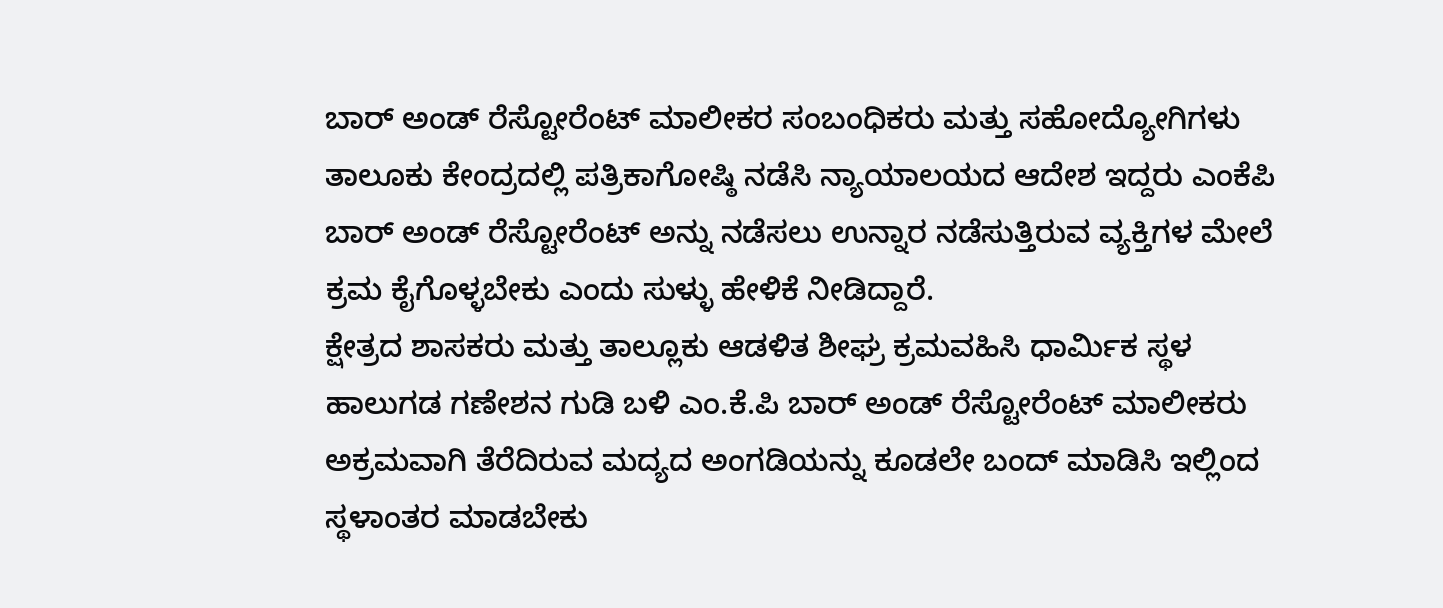ಬಾರ್ ಅಂಡ್ ರೆಸ್ಟೋರೆಂಟ್ ಮಾಲೀಕರ ಸಂಬಂಧಿಕರು ಮತ್ತು ಸಹೋದ್ಯೋಗಿಗಳು ತಾಲೂಕು ಕೇಂದ್ರದಲ್ಲಿ ಪತ್ರಿಕಾಗೋಷ್ಠಿ ನಡೆಸಿ ನ್ಯಾಯಾಲಯದ ಆದೇಶ ಇದ್ದರು ಎಂಕೆಪಿ ಬಾರ್ ಅಂಡ್ ರೆಸ್ಟೋರೆಂಟ್ ಅನ್ನು ನಡೆಸಲು ಉನ್ನಾರ ನಡೆಸುತ್ತಿರುವ ವ್ಯಕ್ತಿಗಳ ಮೇಲೆ ಕ್ರಮ ಕೈಗೊಳ್ಳಬೇಕು ಎಂದು ಸುಳ್ಳು ಹೇಳಿಕೆ ನೀಡಿದ್ದಾರೆ.
ಕ್ಷೇತ್ರದ ಶಾಸಕರು ಮತ್ತು ತಾಲ್ಲೂಕು ಆಡಳಿತ ಶೀಘ್ರ ಕ್ರಮವಹಿಸಿ ಧಾರ್ಮಿಕ ಸ್ಥಳ ಹಾಲುಗಡ ಗಣೇಶನ ಗುಡಿ ಬಳಿ ಎಂ.ಕೆ.ಪಿ ಬಾರ್ ಅಂಡ್ ರೆಸ್ಟೋರೆಂಟ್ ಮಾಲೀಕರು ಅಕ್ರಮವಾಗಿ ತೆರೆದಿರುವ ಮದ್ಯದ ಅಂಗಡಿಯನ್ನು ಕೂಡಲೇ ಬಂದ್ ಮಾಡಿಸಿ ಇಲ್ಲಿಂದ ಸ್ಥಳಾಂತರ ಮಾಡಬೇಕು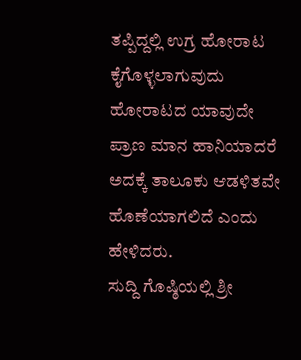ತಪ್ಪಿದ್ದಲ್ಲಿ ಉಗ್ರ ಹೋರಾಟ ಕೈಗೊಳ್ಳಲಾಗುವುದು ಹೋರಾಟದ ಯಾವುದೇ ಪ್ರಾಣ ಮಾನ ಹಾನಿಯಾದರೆ ಅದಕ್ಕೆ ತಾಲೂಕು ಆಡಳಿತವೇ ಹೊಣೆಯಾಗಲಿದೆ ಎಂದು ಹೇಳಿದರು.
ಸುದ್ದಿ ಗೊಷ್ಠಿಯಲ್ಲಿ ಶ್ರೀ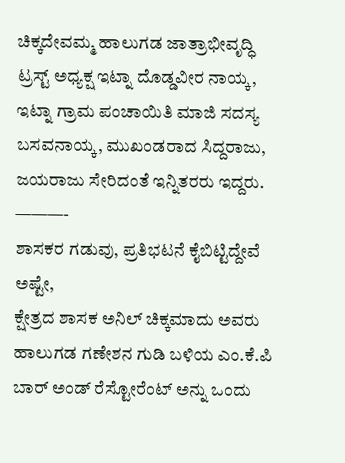ಚಿಕ್ಕದೇವಮ್ಮ ಹಾಲುಗಡ ಜಾತ್ರಾಭೀವೃದ್ಧಿ ಟ್ರಸ್ಟ್ ಅಧ್ಯಕ್ಷ ಇಟ್ನಾ ದೊಡ್ಡವೀರ ನಾಯ್ಕ, ಇಟ್ನಾ ಗ್ರಾಮ ಪಂಚಾಯಿತಿ ಮಾಜಿ ಸದಸ್ಯ ಬಸವನಾಯ್ಕ, ಮುಖಂಡರಾದ ಸಿದ್ದರಾಜು, ಜಯರಾಜು ಸೇರಿದಂತೆ ಇನ್ನಿತರರು ಇದ್ದರು.
———-
ಶಾಸಕರ ಗಡುವು, ಪ್ರತಿಭಟನೆ ಕೈಬಿಟ್ಟಿದ್ದೇವೆ ಅಷ್ಟೇ,
ಕ್ಷೇತ್ರದ ಶಾಸಕ ಅನಿಲ್ ಚಿಕ್ಕಮಾದು ಅವರು ಹಾಲುಗಡ ಗಣೇಶನ ಗುಡಿ ಬಳಿಯ ಎಂ.ಕೆ.ಪಿ ಬಾರ್ ಅಂಡ್ ರೆಸ್ಟೋರೆಂಟ್ ಅನ್ನು ಒಂದು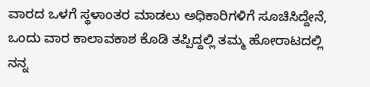ವಾರದ ಒಳಗೆ ಸ್ಥಳಾಂತರ ಮಾಡಲು ಅಧಿಕಾರಿಗಳಿಗೆ ಸೂಚಿಸಿದ್ದೇನೆ, ಒಂದು ವಾರ ಕಾಲಾವಕಾಶ ಕೊಡಿ ತಪ್ಪಿದ್ದಲ್ಲಿ ತಮ್ಮ ಹೋರಾಟದಲ್ಲಿ ನನ್ನ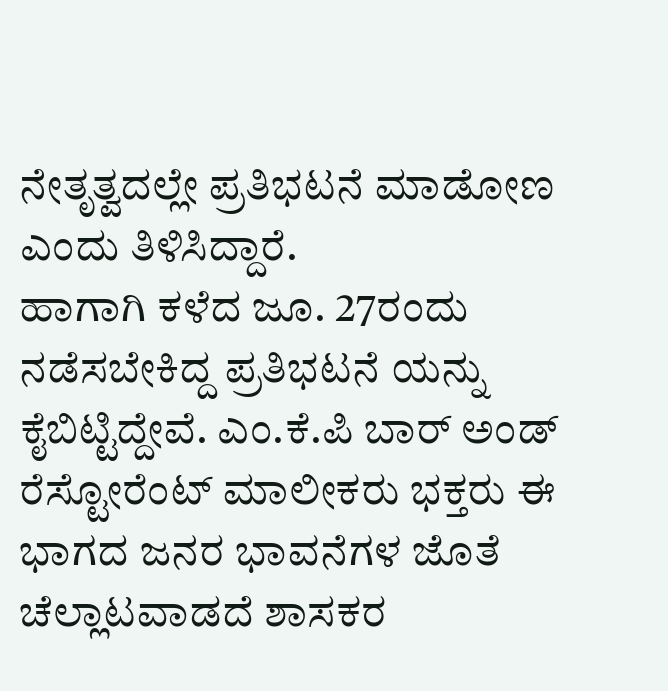ನೇತೃತ್ವದಲ್ಲೇ ಪ್ರತಿಭಟನೆ ಮಾಡೋಣ ಎಂದು ತಿಳಿಸಿದ್ದಾರೆ.
ಹಾಗಾಗಿ ಕಳೆದ ಜೂ. 27ರಂದು ನಡೆಸಬೇಕಿದ್ದ ಪ್ರತಿಭಟನೆ ಯನ್ನು ಕೈಬಿಟ್ಟಿದ್ದೇವೆ. ಎಂ.ಕೆ.ಪಿ ಬಾರ್ ಅಂಡ್ ರೆಸ್ಟೋರೆಂಟ್ ಮಾಲೀಕರು ಭಕ್ತರು ಈ ಭಾಗದ ಜನರ ಭಾವನೆಗಳ ಜೊತೆ ಚೆಲ್ಲಾಟವಾಡದೆ ಶಾಸಕರ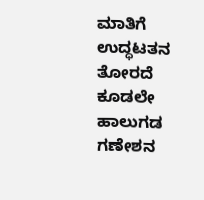ಮಾತಿಗೆ ಉದ್ಧಟತನ ತೋರದೆ ಕೂಡಲೇ ಹಾಲುಗಡ ಗಣೇಶನ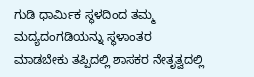ಗುಡಿ ಧಾರ್ಮಿಕ ಸ್ಥಳದಿಂದ ತಮ್ಮ ಮದ್ಯದಂಗಡಿಯನ್ನು ಸ್ಥಳಾಂತರ ಮಾಡಬೇಕು ತಪ್ಪಿದಲ್ಲಿ ಶಾಸಕರ ನೇತೃತ್ವದಲ್ಲಿ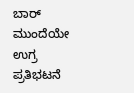ಬಾರ್ ಮುಂದೆಯೇ ಉಗ್ರ ಪ್ರತಿಭಟನೆ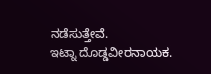ನಡೆಸುತ್ತೇವೆ.
ಇಟ್ನಾ ದೊಡ್ಡವೀರನಾಯಕ.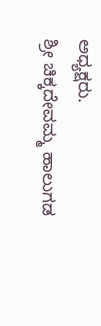ಅಧ್ಯಕ್ಷರು.
ಶ್ರೀ ಚಿಕ್ಕದೇವಮ್ಮ ಹಾಲುಗಡ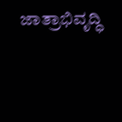ಜಾತ್ರಾಭಿವೃದ್ಧಿ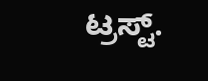ಟ್ರಸ್ಟ್.